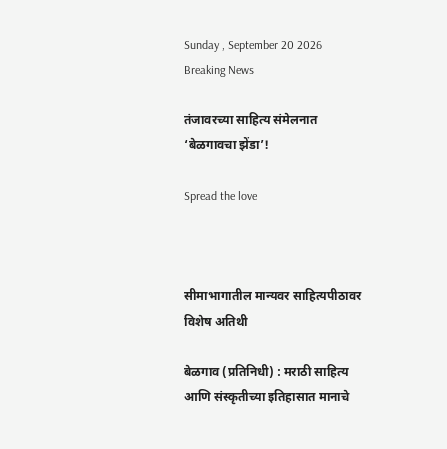Sunday , September 20 2026
Breaking News

तंजावरच्या साहित्य संमेलनात ‘बेळगावचा झेंडा’!

Spread the love



सीमाभागातील मान्यवर साहित्यपीठावर विशेष अतिथी

बेळगाव (प्रतिनिधी) : मराठी साहित्य आणि संस्कृतीच्या इतिहासात मानाचे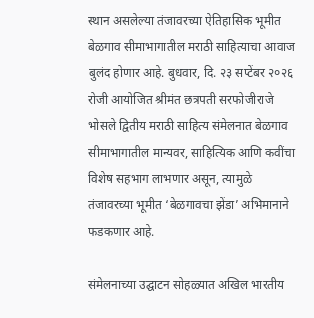स्थान असलेल्या तंजावरच्या ऐतिहासिक भूमीत बेळगाव सीमाभागातील मराठी साहित्याचा आवाज बुलंद होणार आहे. बुधवार, दि. २३ सप्टेंबर २०२६ रोजी आयोजित श्रीमंत छत्रपती सरफोजीराजे भोसले द्वितीय मराठी साहित्य संमेलनात बेळगाव सीमाभागातील मान्यवर, साहित्यिक आणि कवींचा विशेष सहभाग लाभणार असून, त्यामुळे तंजावरच्या भूमीत ‘बेळगावचा झेंडा’ अभिमानाने फडकणार आहे.

संमेलनाच्या उद्घाटन सोहळ्यात अखिल भारतीय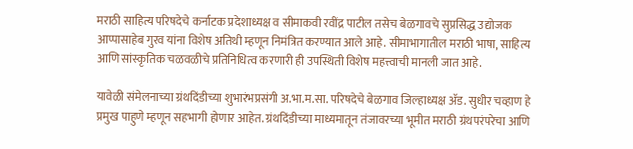मराठी साहित्य परिषदेचे कर्नाटक प्रदेशाध्यक्ष व सीमाकवी रवींद्र पाटील तसेच बेळगावचे सुप्रसिद्ध उद्योजक आप्पासाहेब गुरव यांना विशेष अतिथी म्हणून निमंत्रित करण्यात आले आहे. सीमाभागातील मराठी भाषा, साहित्य आणि सांस्कृतिक चळवळीचे प्रतिनिधित्व करणारी ही उपस्थिती विशेष महत्त्वाची मानली जात आहे.

यावेळी संमेलनाच्या ग्रंथदिंडीच्या शुभारंभप्रसंगी अ.भा.म.सा. परिषदेचे बेळगाव जिल्हाध्यक्ष ॲड. सुधीर चव्हाण हे प्रमुख पाहुणे म्हणून सहभागी होणार आहेत. ग्रंथदिंडीच्या माध्यमातून तंजावरच्या भूमीत मराठी ग्रंथपरंपरेचा आणि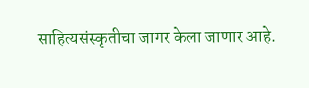साहित्यसंस्कृतीचा जागर केला जाणार आहे.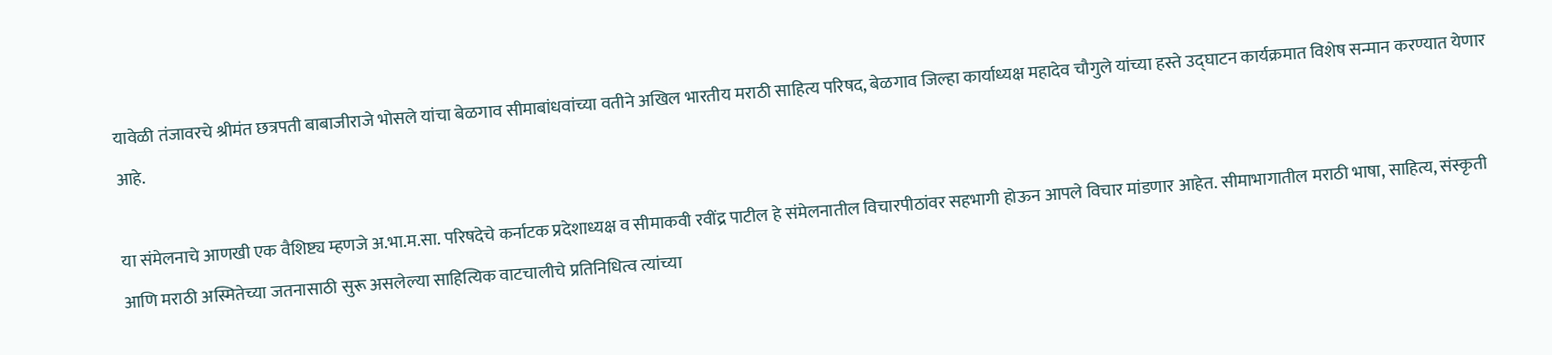यावेळी तंजावरचे श्रीमंत छत्रपती बाबाजीराजे भोसले यांचा बेळगाव सीमाबांधवांच्या वतीने अखिल भारतीय मराठी साहित्य परिषद, बेळगाव जिल्हा कार्याध्यक्ष महादेव चौगुले यांच्या हस्ते उद्घाटन कार्यक्रमात विशेष सन्मान करण्यात येणार आहे.

या संमेलनाचे आणखी एक वैशिष्ट्य म्हणजे अ.भा.म.सा. परिषदेचे कर्नाटक प्रदेशाध्यक्ष व सीमाकवी रवींद्र पाटील हे संमेलनातील विचारपीठांवर सहभागी होऊन आपले विचार मांडणार आहेत. सीमाभागातील मराठी भाषा, साहित्य, संस्कृती आणि मराठी अस्मितेच्या जतनासाठी सुरू असलेल्या साहित्यिक वाटचालीचे प्रतिनिधित्व त्यांच्या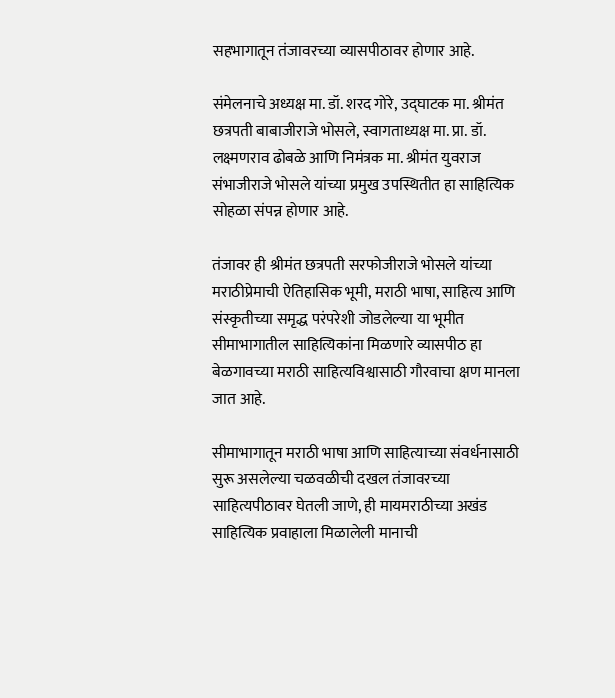सहभागातून तंजावरच्या व्यासपीठावर होणार आहे.

संमेलनाचे अध्यक्ष मा. डॉ. शरद गोरे, उद्घाटक मा. श्रीमंत छत्रपती बाबाजीराजे भोसले, स्वागताध्यक्ष मा. प्रा. डॉ. लक्ष्मणराव ढोबळे आणि निमंत्रक मा. श्रीमंत युवराज संभाजीराजे भोसले यांच्या प्रमुख उपस्थितीत हा साहित्यिक सोहळा संपन्न होणार आहे.

तंजावर ही श्रीमंत छत्रपती सरफोजीराजे भोसले यांच्या मराठीप्रेमाची ऐतिहासिक भूमी, मराठी भाषा, साहित्य आणि संस्कृतीच्या समृद्ध परंपरेशी जोडलेल्या या भूमीत सीमाभागातील साहित्यिकांना मिळणारे व्यासपीठ हा बेळगावच्या मराठी साहित्यविश्वासाठी गौरवाचा क्षण मानला जात आहे.

सीमाभागातून मराठी भाषा आणि साहित्याच्या संवर्धनासाठी सुरू असलेल्या चळवळीची दखल तंजावरच्या साहित्यपीठावर घेतली जाणे, ही मायमराठीच्या अखंड साहित्यिक प्रवाहाला मिळालेली मानाची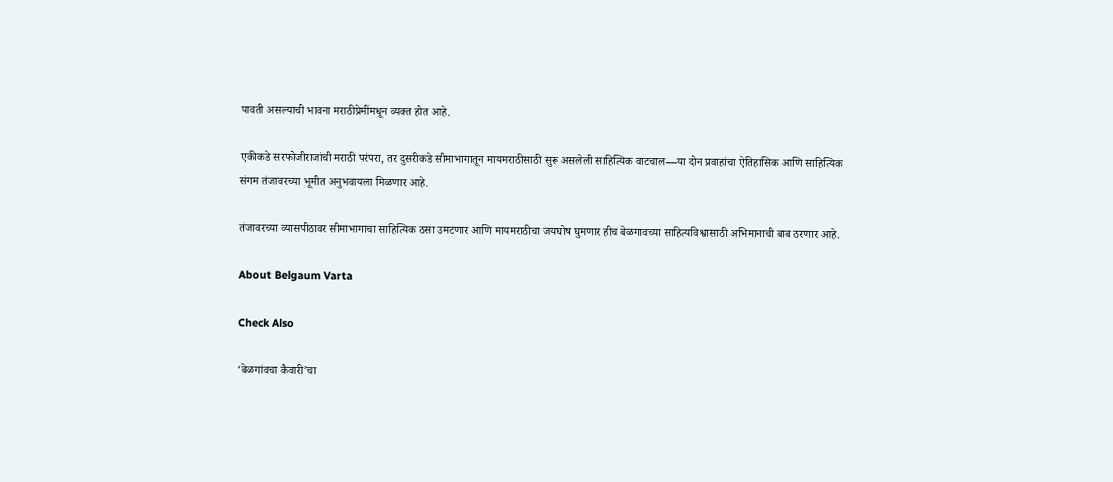पावती असल्याची भावना मराठीप्रेमींमधून व्यक्त होत आहे.

एकीकडे सरफोजीराजांची मराठी परंपरा, तर दुसरीकडे सीमाभागातून मायमराठीसाठी सुरू असलेली साहित्यिक वाटचाल—या दोन प्रवाहांचा ऐतिहासिक आणि साहित्यिक संगम तंजावरच्या भूमीत अनुभवायला मिळणार आहे.

तंजावरच्या व्यासपीठावर सीमाभागाचा साहित्यिक ठसा उमटणार आणि मायमराठीचा जयघोष घुमणार हीच बेळगावच्या साहित्यविश्वासाठी अभिमानाची बाब ठरणार आहे.

About Belgaum Varta

Check Also

‘बेळगांवचा कैवारी’चा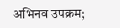अभिनव उपक्रम;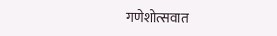गणेशोत्सवात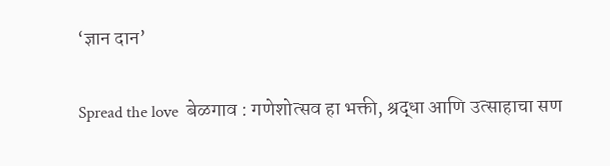‘ज्ञान दान’

Spread the love  बेळगाव : गणेशोत्सव हा भक्ती, श्रद्धा आणि उत्साहाचा सण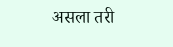असला तरी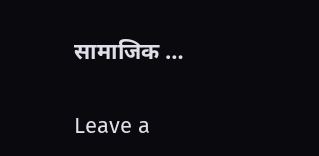सामाजिक …

Leave a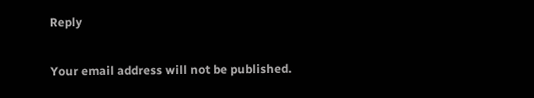Reply

Your email address will not be published.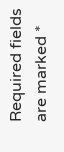Required fields are marked *